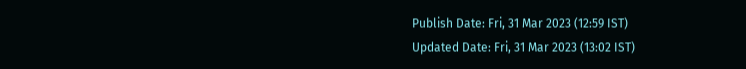Publish Date: Fri, 31 Mar 2023 (12:59 IST)
Updated Date: Fri, 31 Mar 2023 (13:02 IST)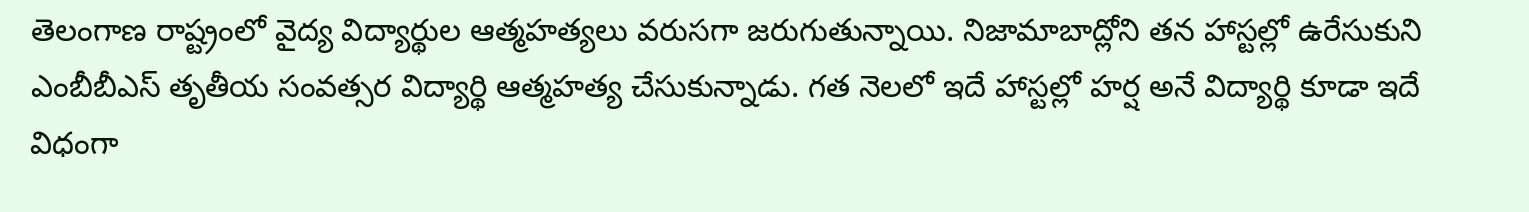తెలంగాణ రాష్ట్రంలో వైద్య విద్యార్థుల ఆత్మహత్యలు వరుసగా జరుగుతున్నాయి. నిజామాబాద్లోని తన హాస్టల్లో ఉరేసుకుని ఎంబీబీఎస్ తృతీయ సంవత్సర విద్యార్థి ఆత్మహత్య చేసుకున్నాడు. గత నెలలో ఇదే హాస్టల్లో హర్ష అనే విద్యార్థి కూడా ఇదే విధంగా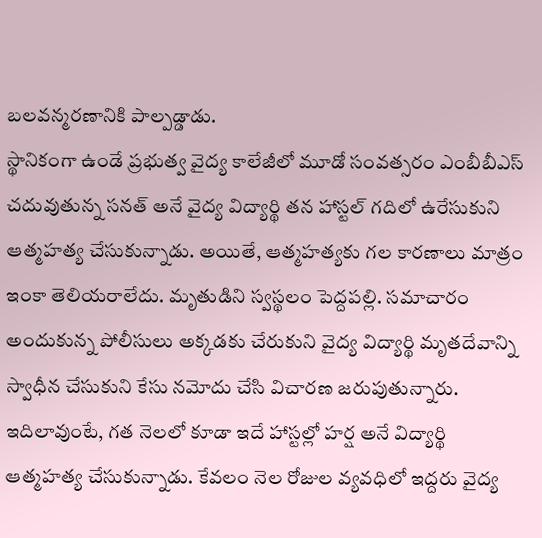బలవన్మరణానికి పాల్పడ్డాడు.
స్థానికంగా ఉండే ప్రభుత్వ వైద్య కాలేజీలో మూడో సంవత్సరం ఎంబీబీఎస్ చదువుతున్న సనత్ అనే వైద్య విద్యార్థి తన హాస్టల్ గదిలో ఉరేసుకుని ఆత్మహత్య చేసుకున్నాడు. అయితే, ఆత్మహత్యకు గల కారణాలు మాత్రం ఇంకా తెలియరాలేదు. మృతుడిని స్వస్థలం పెద్దపల్లి. సమాచారం అందుకున్న పోలీసులు అక్కడకు చేరుకుని వైద్య విద్యార్థి మృతదేవాన్ని స్వాధీన చేసుకుని కేసు నమోదు చేసి విచారణ జరుపుతున్నారు.
ఇదిలావుంటే, గత నెలలో కూడా ఇదే హాస్టల్లో హర్ష అనే విద్యార్థి ఆత్మహత్య చేసుకున్నాడు. కేవలం నెల రోజుల వ్యవధిలో ఇద్దరు వైద్య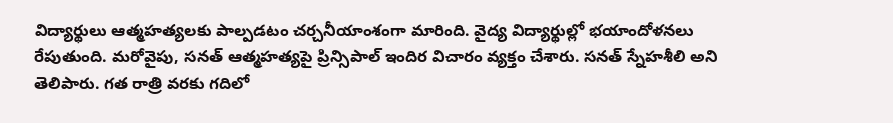విద్యార్థులు ఆత్మహత్యలకు పాల్పడటం చర్చనీయాంశంగా మారింది. వైద్య విద్యార్థుల్లో భయాందోళనలు రేపుతుంది. మరోవైపు, సనత్ ఆత్మహత్యపై ప్రిన్సిపాల్ ఇందిర విచారం వ్యక్తం చేశారు. సనత్ స్నేహశీలి అని తెలిపారు. గత రాత్రి వరకు గదిలో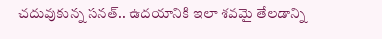చదువుకున్న సనత్.. ఉదయానికి ఇలా శవమై తేలడాన్ని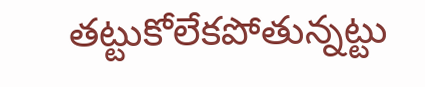తట్టుకోలేకపోతున్నట్టు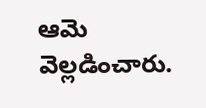ఆమె వెల్లడించారు.